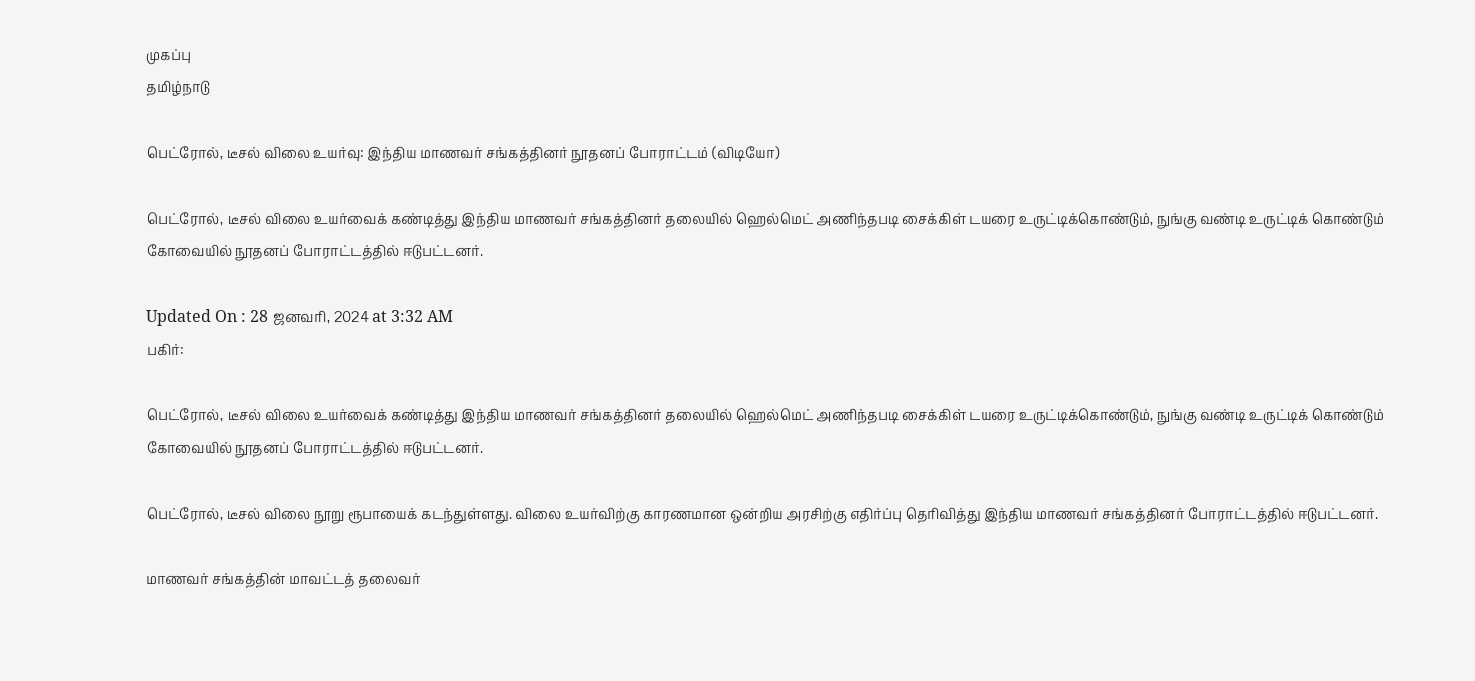முகப்பு
தமிழ்நாடு

பெட்ரோல், டீசல் விலை உயர்வு: இந்திய மாணவர் சங்கத்தினர் நூதனப் போராட்டம் (விடியோ)

பெட்ரோல், டீசல் விலை உயர்வைக் கண்டித்து இந்திய மாணவர் சங்கத்தினர் தலையில் ஹெல்மெட் அணிந்தபடி சைக்கிள் டயரை உருட்டிக்கொண்டும், நுங்கு வண்டி உருட்டிக் கொண்டும் கோவையில் நூதனப் போராட்டத்தில் ஈடுபட்டனர்.

Updated On : 28 ஜனவரி, 2024 at 3:32 AM
பகிர்:

பெட்ரோல், டீசல் விலை உயர்வைக் கண்டித்து இந்திய மாணவர் சங்கத்தினர் தலையில் ஹெல்மெட் அணிந்தபடி சைக்கிள் டயரை உருட்டிக்கொண்டும், நுங்கு வண்டி உருட்டிக் கொண்டும் கோவையில் நூதனப் போராட்டத்தில் ஈடுபட்டனர்.

பெட்ரோல், டீசல் விலை நூறு ரூபாயைக் கடந்துள்ளது. விலை உயர்விற்கு காரணமான ஒன்றிய அரசிற்கு எதிர்ப்பு தெரிவித்து இந்திய மாணவர் சங்கத்தினர் போராட்டத்தில் ஈடுபட்டனர்.

மாணவர் சங்கத்தின் மாவட்டத் தலைவர்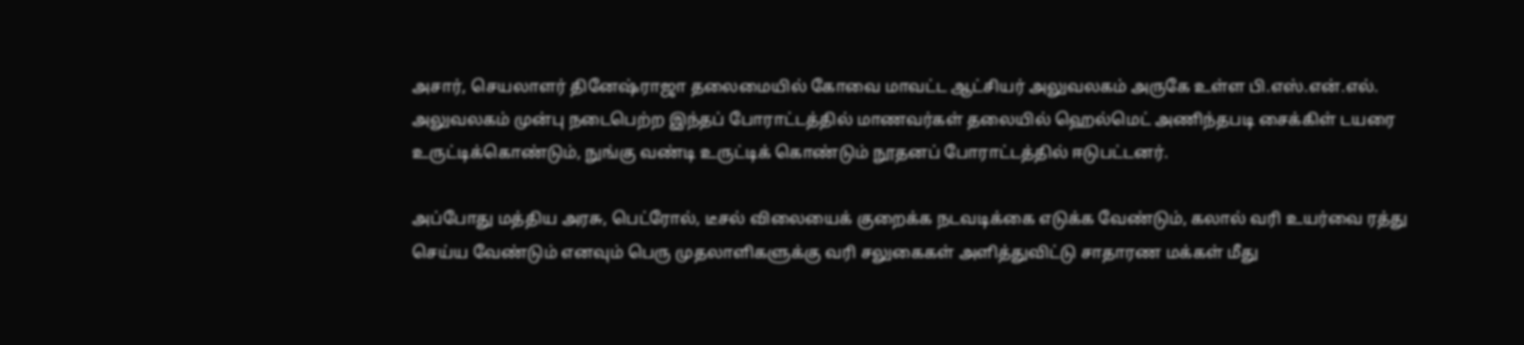அசார், செயலாளர் தினேஷ்ராஜா தலைமையில் கோவை மாவட்ட ஆட்சியர் அலுவலகம் அருகே உள்ள பி.எஸ்.என்.எல். அலுவலகம் முன்பு நடைபெற்ற இந்தப் போராட்டத்தில் மாணவர்கள் தலையில் ஹெல்மெட் அணிந்தபடி சைக்கிள் டயரை உருட்டிக்கொண்டும், நுங்கு வண்டி உருட்டிக் கொண்டும் நூதனப் போராட்டத்தில் ஈடுபட்டனர்.

அப்போது மத்திய அரசு, பெட்ரோல், டீசல் விலையைக் குறைக்க நடவடிக்கை எடுக்க வேண்டும், கலால் வரி உயர்வை ரத்து செய்ய வேண்டும் எனவும் பெரு முதலாளிகளுக்கு வரி சலுகைகள் அளித்துவிட்டு சாதாரண மக்கள் மீது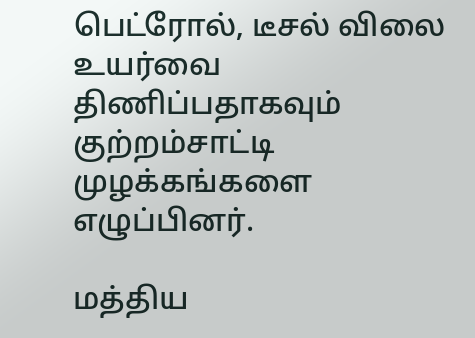பெட்ரோல், டீசல் விலை உயர்வை திணிப்பதாகவும் குற்றம்சாட்டி முழக்கங்களை எழுப்பினர்.

மத்திய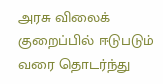அரசு விலைக் குறைப்பில் ஈடுபடும் வரை தொடர்ந்து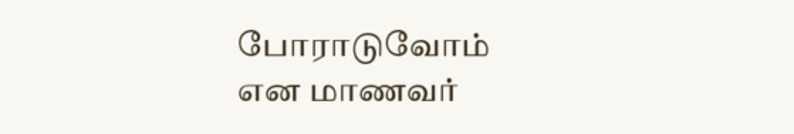போராடுவோம் என மாணவர்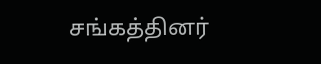சங்கத்தினர்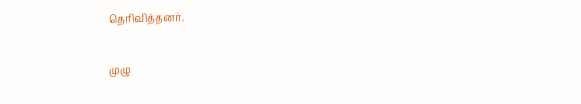தெரிவித்தனர்.

முழு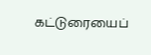கட்டுரையைப்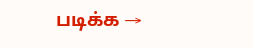படிக்க →